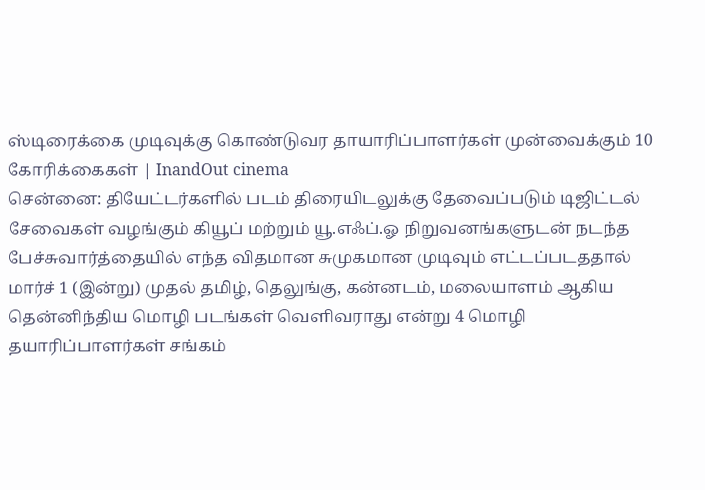ஸ்டிரைக்கை முடிவுக்கு கொண்டுவர தாயாரிப்பாளர்கள் முன்வைக்கும் 10 கோரிக்கைகள் | InandOut cinema
சென்னை: தியேட்டர்களில் படம் திரையிடலுக்கு தேவைப்படும் டிஜிட்டல் சேவைகள் வழங்கும் கியூப் மற்றும் யூ.எஃப்.ஓ நிறுவனங்களுடன் நடந்த பேச்சுவார்த்தையில் எந்த விதமான சுமுகமான முடிவும் எட்டப்படததால் மார்ச் 1 (இன்று) முதல் தமிழ், தெலுங்கு, கன்னடம், மலையாளம் ஆகிய தென்னிந்திய மொழி படங்கள் வெளிவராது என்று 4 மொழி தயாரிப்பாளர்கள் சங்கம்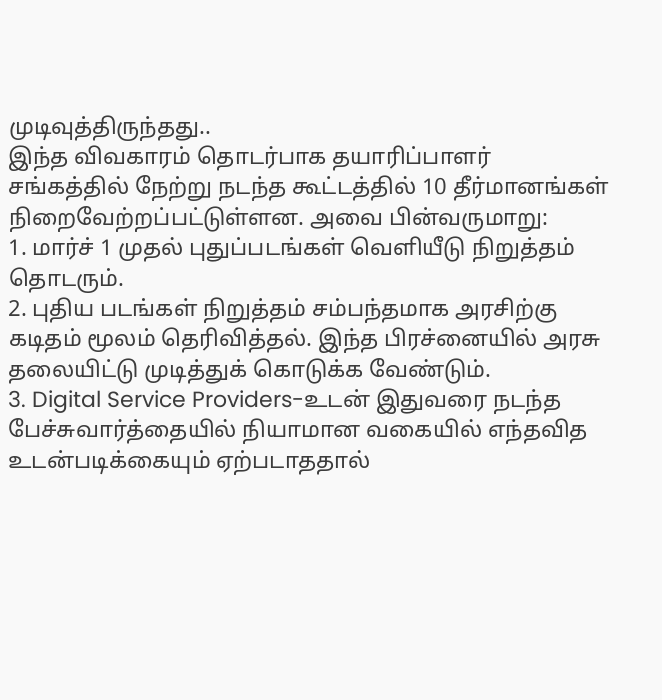முடிவுத்திருந்தது..
இந்த விவகாரம் தொடர்பாக தயாரிப்பாளர் சங்கத்தில் நேற்று நடந்த கூட்டத்தில் 10 தீர்மானங்கள் நிறைவேற்றப்பட்டுள்ளன. அவை பின்வருமாறு:
1. மார்ச் 1 முதல் புதுப்படங்கள் வெளியீடு நிறுத்தம் தொடரும்.
2. புதிய படங்கள் நிறுத்தம் சம்பந்தமாக அரசிற்கு கடிதம் மூலம் தெரிவித்தல். இந்த பிரச்னையில் அரசு தலையிட்டு முடித்துக் கொடுக்க வேண்டும்.
3. Digital Service Providers-உடன் இதுவரை நடந்த பேச்சுவார்த்தையில் நியாமான வகையில் எந்தவித உடன்படிக்கையும் ஏற்படாததால்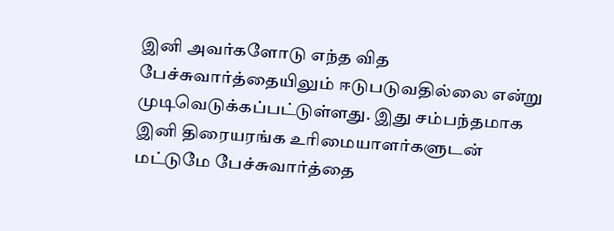இனி அவர்களோடு எந்த வித பேச்சுவார்த்தையிலும் ஈடுபடுவதில்லை என்று முடிவெடுக்கப்பட்டுள்ளது. இது சம்பந்தமாக இனி திரையரங்க உரிமையாளர்களுடன் மட்டுமே பேச்சுவார்த்தை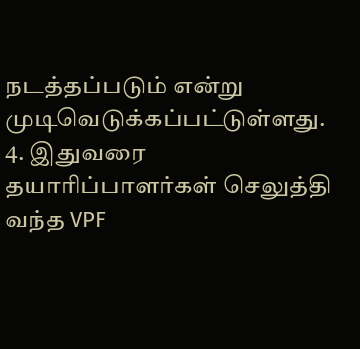நடத்தப்படும் என்று முடிவெடுக்கப்பட்டுள்ளது.
4. இதுவரை தயாரிப்பாளர்கள் செலுத்தி வந்த VPF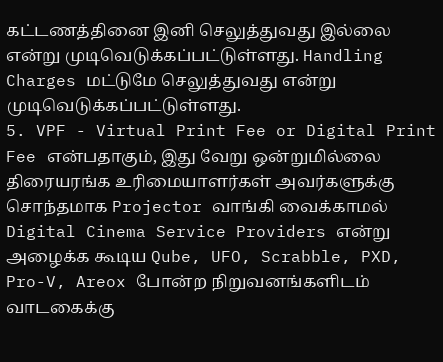கட்டணத்தினை இனி செலுத்துவது இல்லை என்று முடிவெடுக்கப்பட்டுள்ளது. Handling Charges மட்டுமே செலுத்துவது என்று முடிவெடுக்கப்பட்டுள்ளது.
5. VPF - Virtual Print Fee or Digital Print Fee என்பதாகும், இது வேறு ஒன்றுமில்லை திரையரங்க உரிமையாளர்கள் அவர்களுக்கு சொந்தமாக Projector வாங்கி வைக்காமல் Digital Cinema Service Providers என்று அழைக்க கூடிய Qube, UFO, Scrabble, PXD, Pro-V, Areox போன்ற நிறுவனங்களிடம் வாடகைக்கு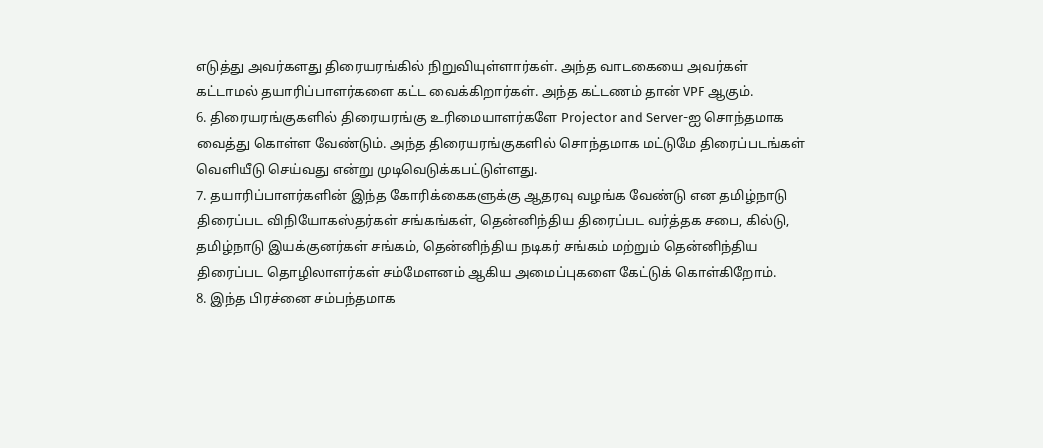எடுத்து அவர்களது திரையரங்கில் நிறுவியுள்ளார்கள். அந்த வாடகையை அவர்கள் கட்டாமல் தயாரிப்பாளர்களை கட்ட வைக்கிறார்கள். அந்த கட்டணம் தான் VPF ஆகும்.
6. திரையரங்குகளில் திரையரங்கு உரிமையாளர்களே Projector and Server-ஐ சொந்தமாக வைத்து கொள்ள வேண்டும். அந்த திரையரங்குகளில் சொந்தமாக மட்டுமே திரைப்படங்கள் வெளியீடு செய்வது என்று முடிவெடுக்கபட்டுள்ளது.
7. தயாரிப்பாளர்களின் இந்த கோரிக்கைகளுக்கு ஆதரவு வழங்க வேண்டு என தமிழ்நாடு திரைப்பட விநியோகஸ்தர்கள் சங்கங்கள், தென்னிந்திய திரைப்பட வர்த்தக சபை, கில்டு, தமிழ்நாடு இயக்குனர்கள் சங்கம், தென்னிந்திய நடிகர் சங்கம் மற்றும் தென்னிந்திய திரைப்பட தொழிலாளர்கள் சம்மேளனம் ஆகிய அமைப்புகளை கேட்டுக் கொள்கிறோம்.
8. இந்த பிரச்னை சம்பந்தமாக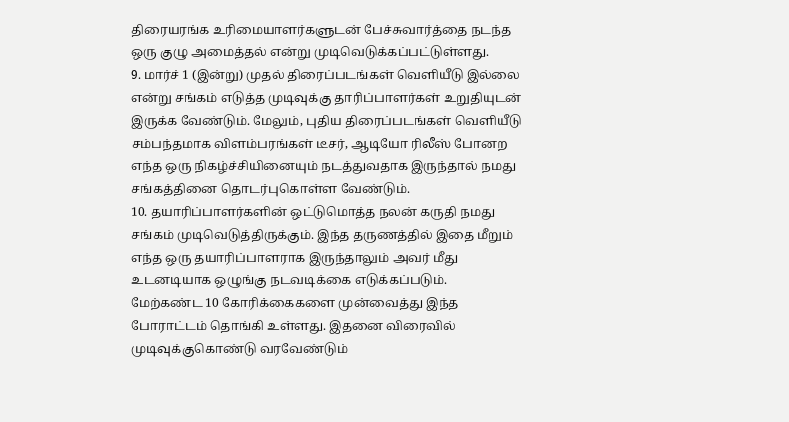திரையரங்க உரிமையாளர்களுடன் பேச்சுவார்த்தை நடந்த ஒரு குழு அமைத்தல் என்று முடிவெடுக்கப்பட்டுள்ளது.
9. மார்ச் 1 (இன்று) முதல் திரைப்படங்கள் வெளியீடு இல்லை என்று சங்கம் எடுத்த முடிவுக்கு தாரிப்பாளர்கள் உறுதியுடன் இருக்க வேண்டும். மேலும், புதிய திரைப்படங்கள் வெளியீடு சம்பந்தமாக விளம்பரங்கள் டீசர், ஆடியோ ரிலீஸ் போனற எந்த ஒரு நிகழ்ச்சியினையும் நடத்துவதாக இருந்தால் நமது சங்கத்தினை தொடர்புகொள்ள வேண்டும்.
10. தயாரிப்பாளர்களின் ஒட்டுமொத்த நலன் கருதி நமது சங்கம் முடிவெடுத்திருக்கும். இந்த தருணத்தில் இதை மீறும் எந்த ஒரு தயாரிப்பாளராக இருந்தாலும் அவர் மீது உடனடியாக ஒழுங்கு நடவடிக்கை எடுக்கப்படும்.
மேற்கண்ட 10 கோரிக்கைகளை முன்வைத்து இந்த போராட்டம் தொங்கி உள்ளது. இதனை விரைவில் முடிவுக்குகொண்டு வரவேண்டும்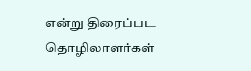என்று திரைப்பட தொழிலாளர்கள்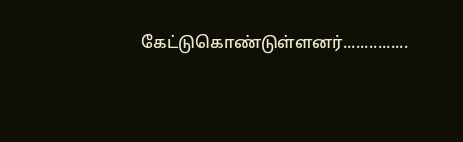கேட்டுகொண்டுள்ளனர்...............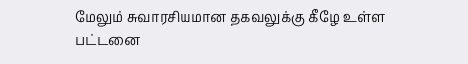மேலும் சுவாரசியமான தகவலுக்கு கீழே உள்ள பட்டனை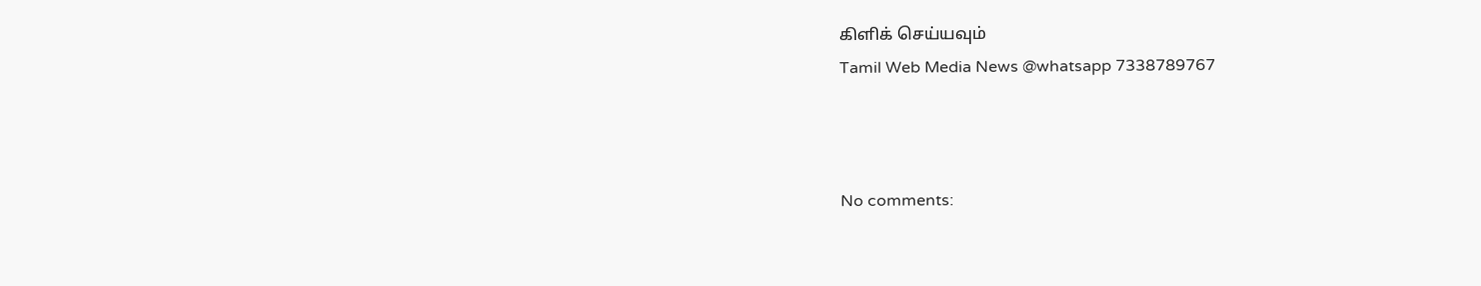கிளிக் செய்யவும்
Tamil Web Media News @whatsapp 7338789767



No comments: